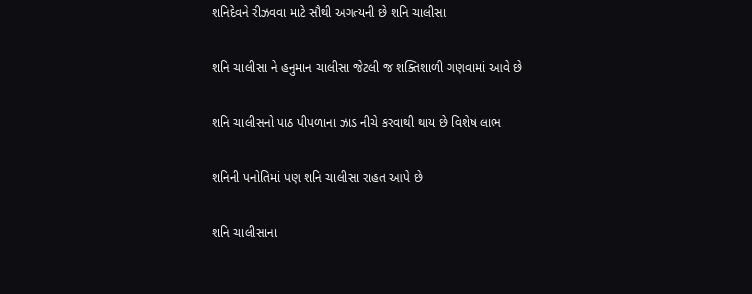શનિદેવને રીઝવવા માટે સૌથી અગત્યની છે શનિ ચાલીસા

શનિ ચાલીસા ને હનુમાન ચાલીસા જેટલી જ શક્તિશાળી ગણવામાં આવે છે

શનિ ચાલીસનો પાઠ પીપળાના ઝાડ નીચે કરવાથી થાય છે વિશેષ લાભ

શનિની પનોતિમાં પણ શનિ ચાલીસા રાહત આપે છે

શનિ ચાલીસાના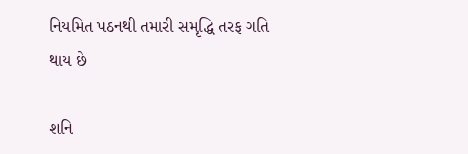નિયમિત પઠનથી તમારી સમૃદ્ધિ તરફ ગતિ થાય છે

શનિ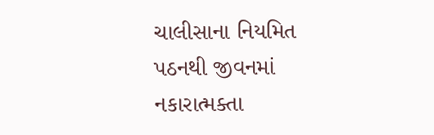ચાલીસાના નિયમિત પઠનથી જીવનમાં નકારાત્મક્તા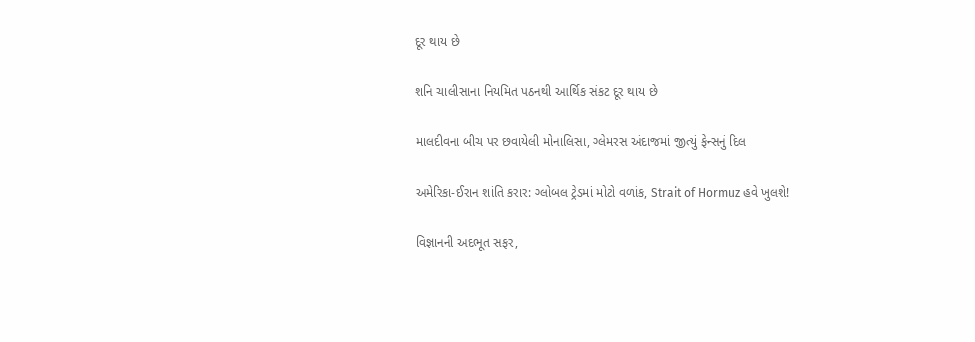દૂર થાય છે

શનિ ચાલીસાના નિયમિત પઠનથી આર્થિક સંકટ દૂર થાય છે

માલદીવના બીચ પર છવાયેલી મોનાલિસા, ગ્લેમરસ અંદાજમાં જીત્યું ફેન્સનું દિલ

અમેરિકા-ઈરાન શાંતિ કરાર: ગ્લોબલ ટ્રેડમાં મોટો વળાંક, Strait of Hormuz હવે ખુલશે!

વિજ્ઞાનની અદભૂત સફર,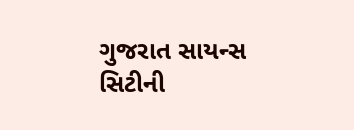ગુજરાત સાયન્સ સિટીની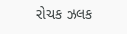રોચક ઝલક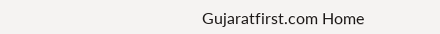Gujaratfirst.com Home